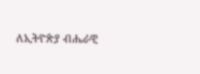ለኢትዮጵያ ብሔራዊ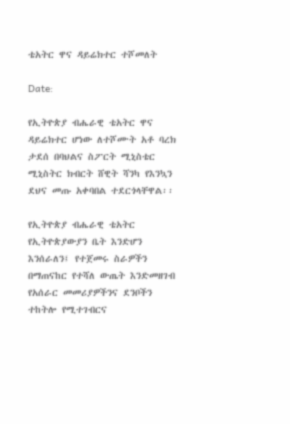ቴአትር ዋና ዳይሬክተር ተሾመለት

Date:

የኢትዮጵያ ብሔራዊ ቴአትር ዋና ዳይሬክተር ሆነው ለተሾሙት አቶ ባረክ ታደሰ በባህልና ስፖርት ሚኒስቴር ሚኒስትር ክብርት ሸዊት ሻንካ የእንኳን ደህና መጡ አቀባበል ተደርጎላቸዋል፡፡

የኢትዮጵያ ብሔራዊ ቴአትር የኢትዮጵያውያን ቤት እንድሆን እንሰራለን፤ የተጀመሩ ስራዎችን በማጠናከር የተሻለ ውጤት እንድመዘገብ የአሰራር መመሪያዎችንና ደንቦችን ተከትሎ የሚተገብርና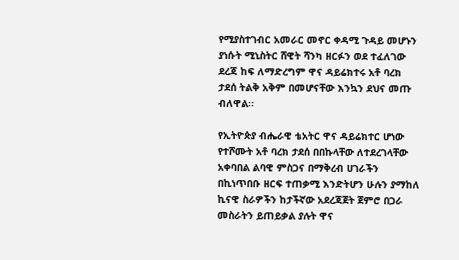የሚያስተገብር አመራር መኖር ቀዳሚ ጉዳይ መሆኑን ያነሱት ሚኒስትር ሸዊት ሻንካ ዘርፉን ወደ ተፈለገው ደረጃ ከፍ ለማድረግም ዋና ዳይሬክተሩ አቶ ባረክ ታደሰ ትልቅ አቅም በመሆናቸው እንኳን ደህና መጡ ብለዋል፡፡

የኢትዮጵያ ብሔራዊ ቴአትር ዋና ዳይሬክተር ሆነው የተሾሙት አቶ ባረክ ታደሰ በበኩላቸው ለተደረገላቸው አቀባበል ልባዊ ምስጋና በማቅረብ ሀገራችን በኪነጥበቡ ዘርፍ ተጠቃሚ እንድትሆን ሁሉን ያማከለ ኪናዊ ስራዎችን ከታችኛው አደረጃጀት ጀምሮ በጋራ መስራትን ይጠይቃል ያሉት ዋና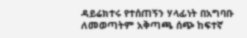ዳይሬክተሩ የተሰጠኝን ሃላፊነት በአግባቡ ለመወጣትም አቅጣጫ ሰጭ ከፍተኛ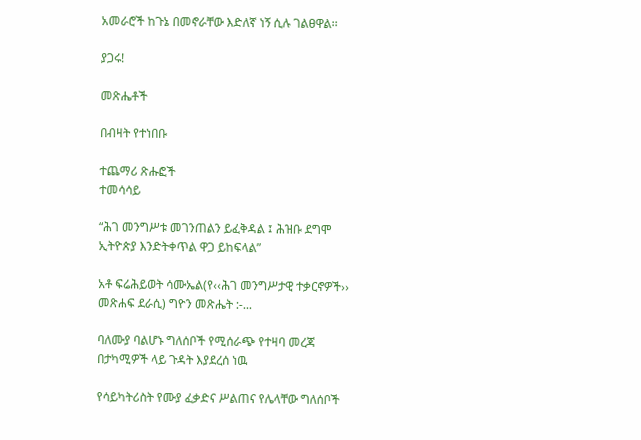አመራሮች ከጉኔ በመኖራቸው እድለኛ ነኝ ሲሉ ገልፀዋል፡፡

ያጋሩ!

መጽሔቶች

በብዛት የተነበቡ

ተጨማሪ ጽሑፎች
ተመሳሳይ

“ሕገ መንግሥቱ መገንጠልን ይፈቅዳል ፤ ሕዝቡ ደግሞ ኢትዮጵያ እንድትቀጥል ዋጋ ይከፍላል”

አቶ ፍሬሕይወት ሳሙኤል(የ‹‹ሕገ መንግሥታዊ ተቃርኖዎች›› መጽሐፍ ደራሲ) ግዮን መጽሔት :-...

ባለሙያ ባልሆኑ ግለሰቦች የሚሰራጭ የተዛባ መረጃ በታካሚዎች ላይ ጉዳት እያደረሰ ነዉ

የሳይካትሪስት የሙያ ፈቃድና ሥልጠና የሌላቸው ግለሰቦች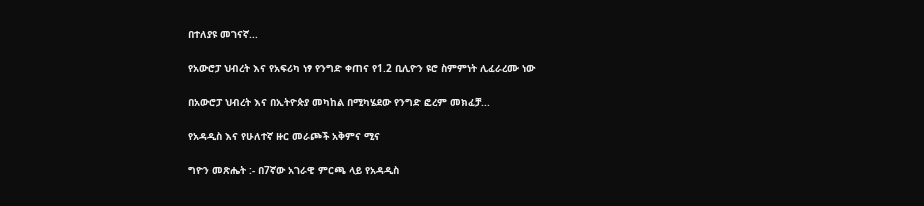በተለያዩ መገናኛ...

የአውሮፓ ህብረት እና የአፍሪካ ነፃ የንግድ ቀጠና የ1.2 ቢሊዮን ዩሮ ስምምነት ሊፈራረሙ ነው

በአውሮፓ ህብረት እና በኢትዮጵያ መካከል በሚካሄደው የንግድ ፎረም መክፈቻ...

የአዳዲስ እና የሁለተኛ ዙር መራጮች አቅምና ሚና

ግዮን መጽሔት :- በ7ኛው አገራዊ ምርጫ ላይ የአዳዲስ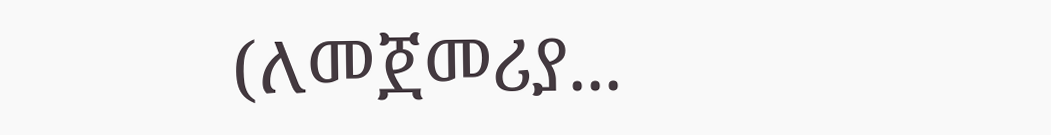(ለመጀመሪያ...